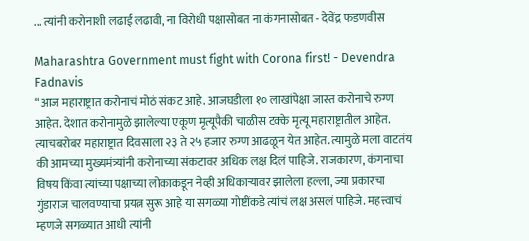... त्यांनी करोनाशी लढाई लढावी, ना विरोधी पक्षासोबत ना कंगनासोबत - देवेंद्र फडणवीस

Maharashtra Government must fight with Corona first! - Devendra Fadnavis
“आज महाराष्ट्रात करोनाचं मोठं संकट आहे. आजघडीला १० लाखांपेक्षा जास्त करोनाचे रुग्ण आहेत. देशात करोनामुळे झालेल्या एकूण मृत्यूपैकी चाळीस टक्के मृत्यू महाराष्ट्रातील आहेत. त्याचबरोबर महाराष्ट्रात दिवसाला २३ ते २५ हजार रुग्ण आढळून येत आहेत. त्यामुळे मला वाटतंय की आमच्या मुख्यमंत्र्यांनी करोनाच्या संकटावर अधिक लक्ष दिलं पाहिजे. राजकारण, कंगनाचा विषय किंवा त्यांच्या पक्षाच्या लोकाकडून नेव्ही अधिकाऱ्यावर झालेला हल्ला, ज्या प्रकारचा गुंडाराज चालवण्याचा प्रयत्न सुरू आहे या सगळ्या गोष्टींकडे त्यांचं लक्ष असलं पाहिजे. महत्त्वाचं म्हणजे सगळ्यात आधी त्यांनी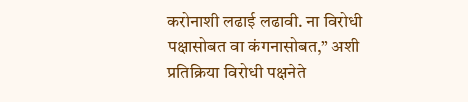करोनाशी लढाई लढावी. ना विरोधी पक्षासोबत वा कंगनासोबत,” अशी प्रतिक्रिया विरोधी पक्षनेते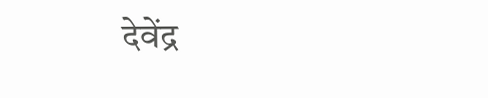देवेंद्र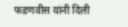फडणवीस यांनी दिली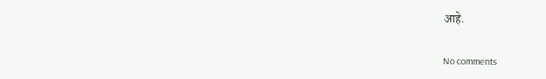आहे.

No comments